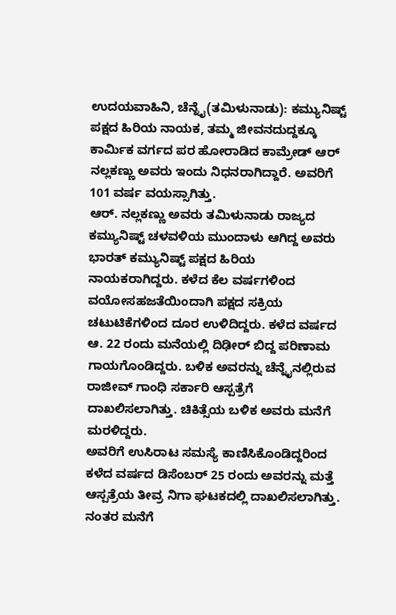ಉದಯವಾಹಿನಿ, ಚೆನ್ನೈ(ತಮಿಳುನಾಡು): ಕಮ್ಯುನಿಷ್ಟ್ ಪಕ್ಷದ ಹಿರಿಯ ನಾಯಕ, ತಮ್ಮ ಜೀವನದುದ್ದಕ್ಕೂ ಕಾರ್ಮಿಕ ವರ್ಗದ ಪರ ಹೋರಾಡಿದ ಕಾಮ್ರೇಡ್ ಆರ್ ನಲ್ಲಕಣ್ಣು ಅವರು ಇಂದು ನಿಧನರಾಗಿದ್ದಾರೆ. ಅವರಿಗೆ 101 ವರ್ಷ ವಯಸ್ಸಾಗಿತ್ತು.
ಆರ್. ನಲ್ಲಕಣ್ಣು ಅವರು ತಮಿಳುನಾಡು ರಾಜ್ಯದ ಕಮ್ಯುನಿಷ್ಟ್ ಚಳವಳಿಯ ಮುಂದಾಳು ಆಗಿದ್ದ ಅವರು ಭಾರತ್ ಕಮ್ಯುನಿಷ್ಟ್ ಪಕ್ಷದ ಹಿರಿಯ ನಾಯಕರಾಗಿದ್ದರು. ಕಳೆದ ಕೆಲ ವರ್ಷಗಳಿಂದ ವಯೋಸಹಜತೆಯಿಂದಾಗಿ ಪಕ್ಷದ ಸಕ್ರಿಯ ಚಟುಟಿಕೆಗಳಿಂದ ದೂರ ಉಳಿದಿದ್ದರು. ಕಳೆದ ವರ್ಷದ ಆ. 22 ರಂದು ಮನೆಯಲ್ಲಿ ದಿಢೀರ್ ಬಿದ್ದ ಪರಿಣಾಮ ಗಾಯಗೊಂಡಿದ್ದರು. ಬಳಿಕ ಅವರನ್ನು ಚೆನ್ನೈನಲ್ಲಿರುವ ರಾಜೀವ್ ಗಾಂಧಿ ಸರ್ಕಾರಿ ಆಸ್ಪತ್ರೆಗೆ ದಾಖಲಿಸಲಾಗಿತ್ತು. ಚಿಕಿತ್ಸೆಯ ಬಳಿಕ ಅವರು ಮನೆಗೆ ಮರಳಿದ್ದರು.
ಅವರಿಗೆ ಉಸಿರಾಟ ಸಮಸ್ಯೆ ಕಾಣಿಸಿಕೊಂಡಿದ್ದರಿಂದ ಕಳೆದ ವರ್ಷದ ಡಿಸೆಂಬರ್ 25 ರಂದು ಅವರನ್ನು ಮತ್ತೆ ಆಸ್ಪತ್ರೆಯ ತೀವ್ರ ನಿಗಾ ಘಟಕದಲ್ಲಿ ದಾಖಲಿಸಲಾಗಿತ್ತು. ನಂತರ ಮನೆಗೆ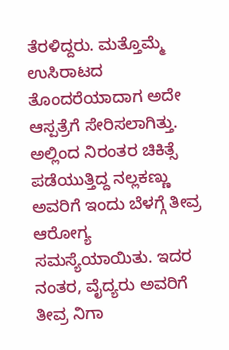ತೆರಳಿದ್ದರು. ಮತ್ತೊಮ್ಮೆ ಉಸಿರಾಟದ ತೊಂದರೆಯಾದಾಗ ಅದೇ ಆಸ್ಪತ್ರೆಗೆ ಸೇರಿಸಲಾಗಿತ್ತು.
ಅಲ್ಲಿಂದ ನಿರಂತರ ಚಿಕಿತ್ಸೆ ಪಡೆಯುತ್ತಿದ್ದ ನಲ್ಲಕಣ್ಣು ಅವರಿಗೆ ಇಂದು ಬೆಳಗ್ಗೆ ತೀವ್ರ ಆರೋಗ್ಯ ಸಮಸ್ಯೆಯಾಯಿತು. ಇದರ ನಂತರ, ವೈದ್ಯರು ಅವರಿಗೆ ತೀವ್ರ ನಿಗಾ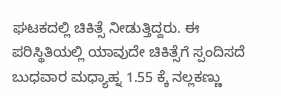ಘಟಕದಲ್ಲಿ ಚಿಕಿತ್ಸೆ ನೀಡುತ್ತಿದ್ದರು. ಈ ಪರಿಸ್ಥಿತಿಯಲ್ಲಿ ಯಾವುದೇ ಚಿಕಿತ್ಸೆಗೆ ಸ್ಪಂದಿಸದೆ ಬುಧವಾರ ಮಧ್ಯಾಹ್ನ 1.55 ಕ್ಕೆ ನಲ್ಲಕಣ್ಣು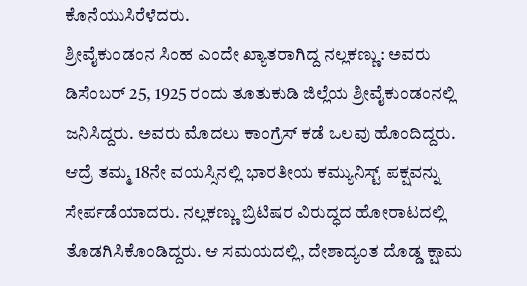ಕೊನೆಯುಸಿರೆಳೆದರು.
ಶ್ರೀವೈಕುಂಡಂನ ಸಿಂಹ ಎಂದೇ ಖ್ಯಾತರಾಗಿದ್ದ ನಲ್ಲಕಣ್ಣು: ಅವರು ಡಿಸೆಂಬರ್ 25, 1925 ರಂದು ತೂತುಕುಡಿ ಜಿಲ್ಲೆಯ ಶ್ರೀವೈಕುಂಡಂನಲ್ಲಿ ಜನಿಸಿದ್ದರು. ಅವರು ಮೊದಲು ಕಾಂಗ್ರೆಸ್ ಕಡೆ ಒಲವು ಹೊಂದಿದ್ದರು. ಆದ್ರೆ ತಮ್ಮ 18ನೇ ವಯಸ್ಸಿನಲ್ಲಿ ಭಾರತೀಯ ಕಮ್ಯುನಿಸ್ಟ್ ಪಕ್ಷವನ್ನು ಸೇರ್ಪಡೆಯಾದರು. ನಲ್ಲಕಣ್ಣು ಬ್ರಿಟಿಷರ ವಿರುದ್ಧದ ಹೋರಾಟದಲ್ಲಿ ತೊಡಗಿಸಿಕೊಂಡಿದ್ದರು. ಆ ಸಮಯದಲ್ಲಿ, ದೇಶಾದ್ಯಂತ ದೊಡ್ಡ ಕ್ಷಾಮ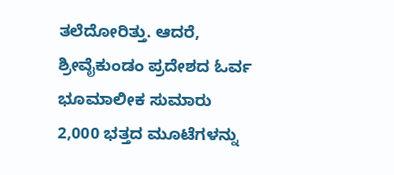ತಲೆದೋರಿತ್ತು. ಆದರೆ, ಶ್ರೀವೈಕುಂಡಂ ಪ್ರದೇಶದ ಓರ್ವ ಭೂಮಾಲೀಕ ಸುಮಾರು 2,000 ಭತ್ತದ ಮೂಟೆಗಳನ್ನು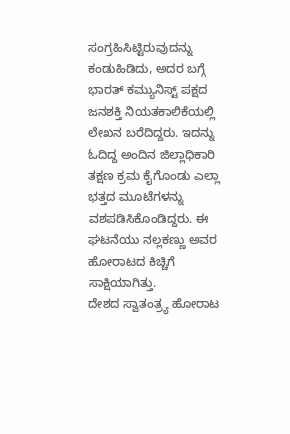ಸಂಗ್ರಹಿಸಿಟ್ಟಿರುವುದನ್ನು ಕಂಡುಹಿಡಿದು, ಅದರ ಬಗ್ಗೆ ಭಾರತ್ ಕಮ್ಯುನಿಸ್ಟ್ ಪಕ್ಷದ ಜನಶಕ್ತಿ ನಿಯತಕಾಲಿಕೆಯಲ್ಲಿ ಲೇಖನ ಬರೆದಿದ್ದರು. ಇದನ್ನು ಓದಿದ್ದ ಅಂದಿನ ಜಿಲ್ಲಾಧಿಕಾರಿ ತಕ್ಷಣ ಕ್ರಮ ಕೈಗೊಂಡು ಎಲ್ಲಾ ಭತ್ತದ ಮೂಟೆಗಳನ್ನು ವಶಪಡಿಸಿಕೊಂಡಿದ್ದರು. ಈ ಘಟನೆಯು ನಲ್ಲಕಣ್ಣು ಅವರ ಹೋರಾಟದ ಕಿಚ್ಚಿಗೆ ಸಾಕ್ಷಿಯಾಗಿತ್ತು.
ದೇಶದ ಸ್ವಾತಂತ್ರ್ಯ ಹೋರಾಟ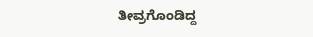ತೀವ್ರಗೊಂಡಿದ್ದ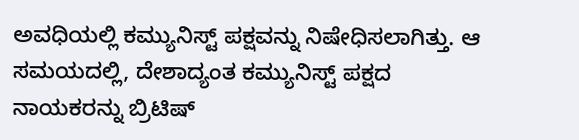ಅವಧಿಯಲ್ಲಿ ಕಮ್ಯುನಿಸ್ಟ್ ಪಕ್ಷವನ್ನು ನಿಷೇಧಿಸಲಾಗಿತ್ತು. ಆ ಸಮಯದಲ್ಲಿ, ದೇಶಾದ್ಯಂತ ಕಮ್ಯುನಿಸ್ಟ್ ಪಕ್ಷದ ನಾಯಕರನ್ನು ಬ್ರಿಟಿಷ್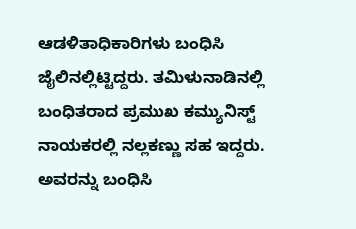ಆಡಳಿತಾಧಿಕಾರಿಗಳು ಬಂಧಿಸಿ ಜೈಲಿನಲ್ಲಿಟ್ಟಿದ್ದರು. ತಮಿಳುನಾಡಿನಲ್ಲಿ ಬಂಧಿತರಾದ ಪ್ರಮುಖ ಕಮ್ಯುನಿಸ್ಟ್ ನಾಯಕರಲ್ಲಿ ನಲ್ಲಕಣ್ಣು ಸಹ ಇದ್ದರು. ಅವರನ್ನು ಬಂಧಿಸಿ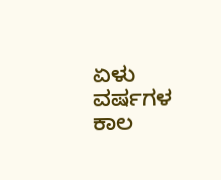ಏಳು ವರ್ಷಗಳ ಕಾಲ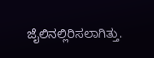ಜೈಲಿನಲ್ಲಿರಿಸಲಾಗಿತ್ತು.